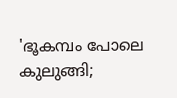'ഭൂകമ്പം പോലെ കുലുങ്ങി;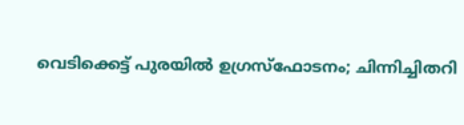വെടിക്കെട്ട് പുരയില്‍ ഉഗ്രസ്‌ഫോടനം; ചിന്നിച്ചിതറി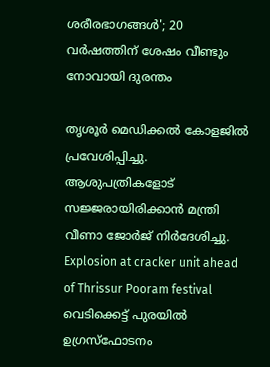ശരീരഭാഗങ്ങള്‍'; 20 വര്‍ഷത്തിന് ശേഷം വീണ്ടും നോവായി ദുരന്തം

തൃശൂര്‍ മെഡിക്കല്‍ കോളജില്‍ പ്രവേശിപ്പിച്ചു. ആശുപത്രികളോട് സജ്ജരായിരിക്കാന്‍ മന്ത്രി വീണാ ജോര്‍ജ് നിര്‍ദേശിച്ചു.
Explosion at cracker unit ahead of Thrissur Pooram festival
വെടിക്കെട്ട് പുരയില്‍ ഉഗ്രസ്‌ഫോടനം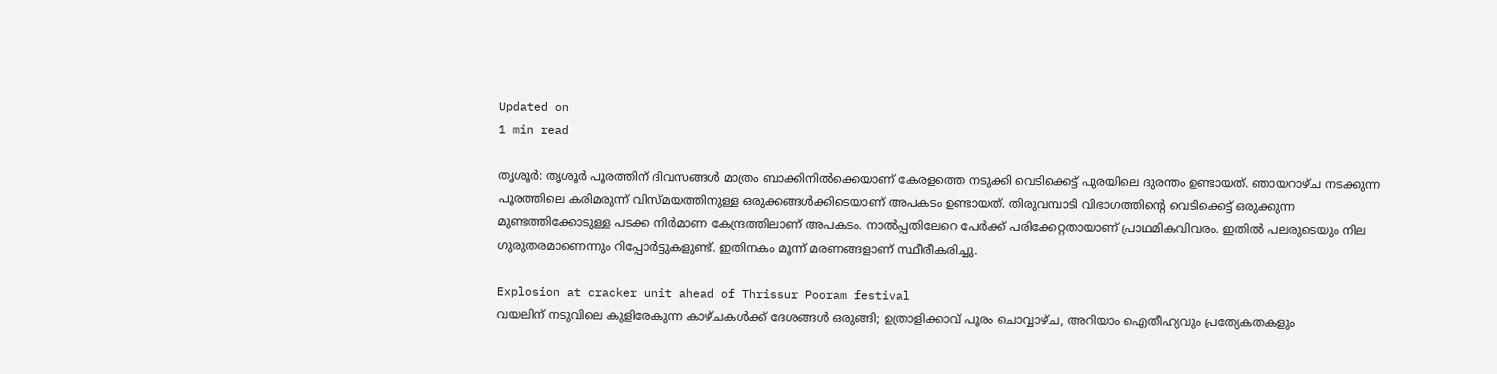Updated on
1 min read

തൃശൂര്‍: തൃശൂര്‍ പൂരത്തിന് ദിവസങ്ങള്‍ മാത്രം ബാക്കിനില്‍ക്കെയാണ് കേരളത്തെ നടുക്കി വെടിക്കെട്ട് പുരയിലെ ദുരന്തം ഉണ്ടായത്. ഞായറാഴ്ച നടക്കുന്ന പൂരത്തിലെ കരിമരുന്ന് വിസ്മയത്തിനുള്ള ഒരുക്കങ്ങള്‍ക്കിടെയാണ് അപകടം ഉണ്ടായത്. തിരുവമ്പാടി വിഭാഗത്തിന്റെ വെടിക്കെട്ട് ഒരുക്കുന്ന മുണ്ടത്തിക്കോടുള്ള പടക്ക നിര്‍മാണ കേന്ദ്രത്തിലാണ് അപകടം. നാല്‍പ്പതിലേറെ പേര്‍ക്ക് പരിക്കേറ്റതായാണ് പ്രാഥമികവിവരം. ഇതില്‍ പലരുടെയും നില ഗുരുതരമാണെന്നും റിപ്പോര്‍ട്ടുകളുണ്ട്. ഇതിനകം മൂന്ന് മരണങ്ങളാണ് സ്ഥീരീകരിച്ചു.

Explosion at cracker unit ahead of Thrissur Pooram festival
വയലിന് നടുവിലെ കുളിരേകുന്ന കാഴ്ചകള്‍ക്ക് ദേശങ്ങള്‍ ഒരുങ്ങി; ഉത്രാളിക്കാവ് പൂരം ചൊവ്വാഴ്ച, അറിയാം ഐതീഹ്യവും പ്രത്യേകതകളും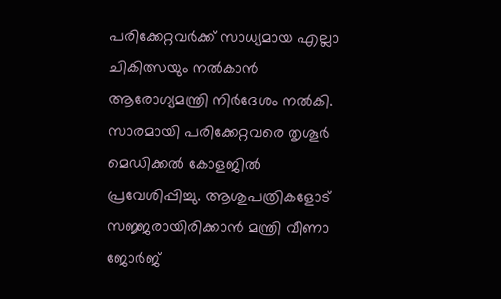പരിക്കേറ്റവര്‍ക്ക് സാധ്യമായ എല്ലാ ചികിത്സയും നല്‍കാന്‍ ആരോഗ്യമന്ത്രി നിര്‍ദേശം നല്‍കി. സാരമായി പരിക്കേറ്റവരെ തൃശൂര്‍ മെഡിക്കല്‍ കോളജില്‍ പ്രവേശിപ്പിച്ചു. ആശുപത്രികളോട് സജ്ജരായിരിക്കാന്‍ മന്ത്രി വീണാ ജോര്‍ജ്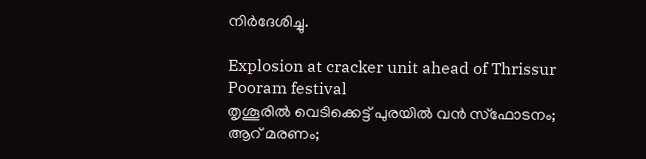നിര്‍ദേശിച്ചു.

Explosion at cracker unit ahead of Thrissur Pooram festival
തൃശൂരില്‍ വെടിക്കെട്ട് പുരയില്‍ വന്‍ സ്‌ഫോടനം; ആറ് മരണം;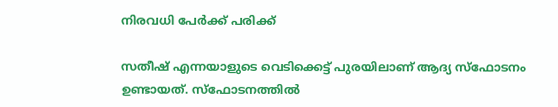നിരവധി പേര്‍ക്ക് പരിക്ക്

സതീഷ് എന്നയാളുടെ വെടിക്കെട്ട് പുരയിലാണ് ആദ്യ സ്‌ഫോടനം ഉണ്ടായത്. സ്‌ഫോടനത്തില്‍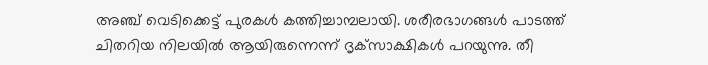അഞ്ച് വെടിക്കെട്ട് പുരകള്‍ കത്തിച്ചാമ്പലായി. ശരീരഭാഗങ്ങള്‍ പാടത്ത് ചിതറിയ നിലയില്‍ ആയിരുന്നെന്ന് ദൃക്‌സാക്ഷികള്‍ പറയുന്നു. തീ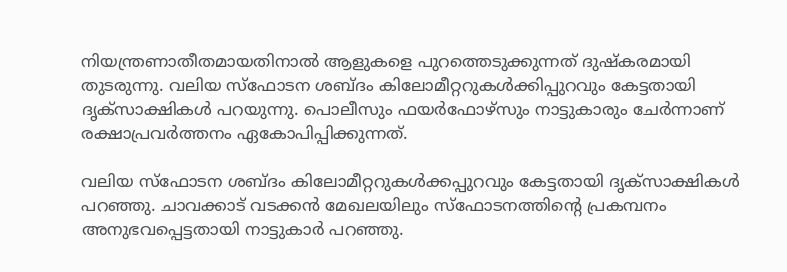നിയന്ത്രണാതീതമായതിനാല്‍ ആളുകളെ പുറത്തെടുക്കുന്നത് ദുഷ്‌കരമായി തുടരുന്നു. വലിയ സ്‌ഫോടന ശബ്ദം കിലോമീറ്ററുകള്‍ക്കിപ്പുറവും കേട്ടതായി ദൃക്‌സാക്ഷികള്‍ പറയുന്നു. പൊലീസും ഫയര്‍ഫോഴ്‌സും നാട്ടുകാരും ചേര്‍ന്നാണ് രക്ഷാപ്രവര്‍ത്തനം ഏകോപിപ്പിക്കുന്നത്.

വലിയ സ്‌ഫോടന ശബ്ദം കിലോമീറ്ററുകള്‍ക്കപ്പുറവും കേട്ടതായി ദൃക്‌സാക്ഷികള്‍ പറഞ്ഞു. ചാവക്കാട് വടക്കന്‍ മേഖലയിലും സ്‌ഫോടനത്തിന്റെ പ്രകമ്പനം അനുഭവപ്പെട്ടതായി നാട്ടുകാര്‍ പറഞ്ഞു.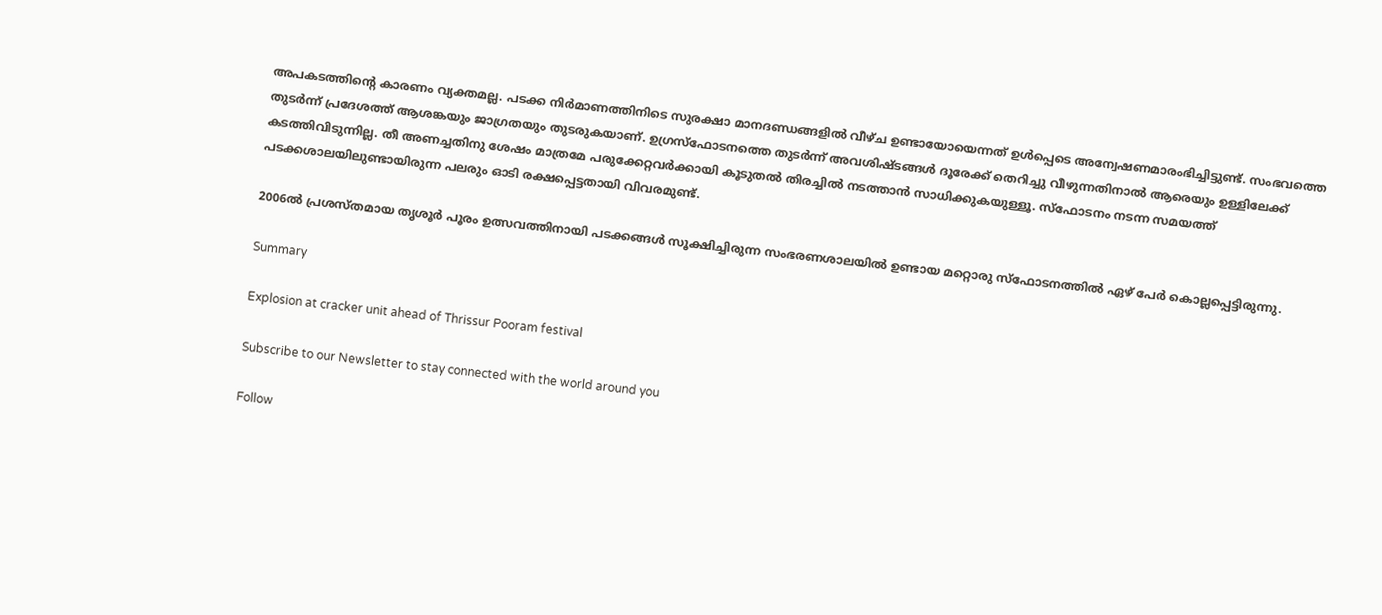അപകടത്തിന്റെ കാരണം വ്യക്തമല്ല. പടക്ക നിര്‍മാണത്തിനിടെ സുരക്ഷാ മാനദണ്ഡങ്ങളില്‍ വീഴ്ച ഉണ്ടായോയെന്നത് ഉള്‍പ്പെടെ അന്വേഷണമാരംഭിച്ചിട്ടുണ്ട്. സംഭവത്തെ തുടര്‍ന്ന് പ്രദേശത്ത് ആശങ്കയും ജാഗ്രതയും തുടരുകയാണ്. ഉഗ്രസ്‌ഫോടനത്തെ തുടര്‍ന്ന് അവശിഷ്ടങ്ങള്‍ ദൂരേക്ക് തെറിച്ചു വീഴുന്നതിനാല്‍ ആരെയും ഉള്ളിലേക്ക് കടത്തിവിടുന്നില്ല. തീ അണച്ചതിനു ശേഷം മാത്രമേ പരുക്കേറ്റവര്‍ക്കായി കൂടുതല്‍ തിരച്ചില്‍ നടത്താന്‍ സാധിക്കുകയുള്ളൂ. സ്‌ഫോടനം നടന്ന സമയത്ത് പടക്കശാലയിലുണ്ടായിരുന്ന പലരും ഓടി രക്ഷപ്പെട്ടതായി വിവരമുണ്ട്.

2006ല്‍ പ്രശസ്തമായ തൃശൂര്‍ പൂരം ഉത്സവത്തിനായി പടക്കങ്ങള്‍ സൂക്ഷിച്ചിരുന്ന സംഭരണശാലയില്‍ ഉണ്ടായ മറ്റൊരു സ്‌ഫോടനത്തില്‍ ഏഴ് പേര്‍ കൊല്ലപ്പെട്ടിരുന്നു.

Summary

Explosion at cracker unit ahead of Thrissur Pooram festival

Subscribe to our Newsletter to stay connected with the world around you

Follow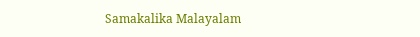Samakalika Malayalam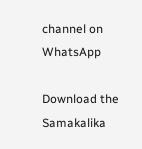channel on WhatsApp

Download the Samakalika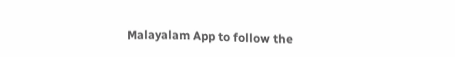Malayalam App to follow the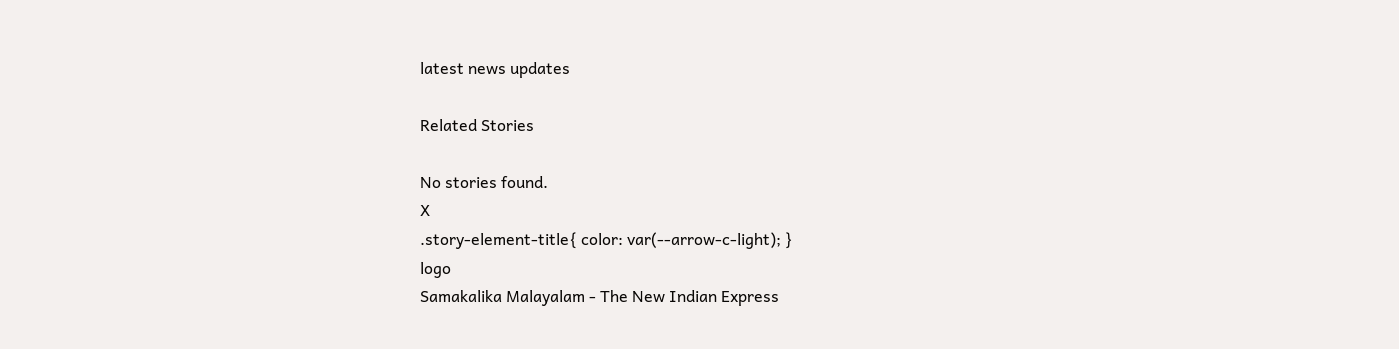latest news updates

Related Stories

No stories found.
X
.story-element-title{ color: var(--arrow-c-light); }
logo
Samakalika Malayalam - The New Indian Express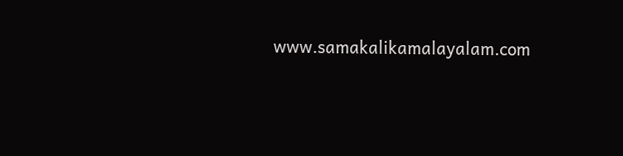www.samakalikamalayalam.com